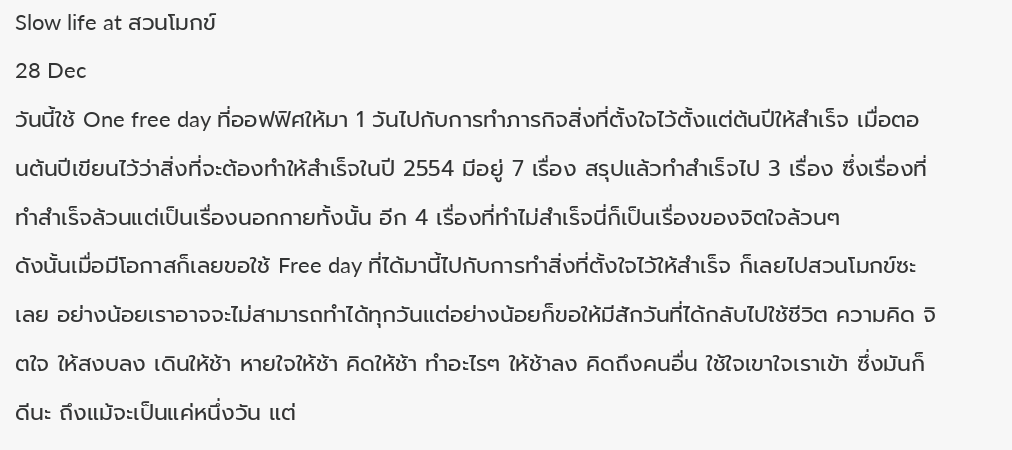Slow life at สวนโมกข์
28 Dec
วันนี้ใช้ One free day ที่ออฟฟิศให้มา 1 วันไปกับการทำภารกิจสิ่งที่ตั้งใจไว้ตั้งแต่ต้นปีให้สำเร็จ เมื่อตอนต้นปีเขียนไว้ว่าสิ่งที่จะต้องทำให้สำเร็จในปี 2554 มีอยู่ 7 เรื่อง สรุปแล้วทำสำเร็จไป 3 เรื่อง ซึ่งเรื่องที่ทำสำเร็จล้วนแต่เป็นเรื่องนอกกายทั้งนั้น อีก 4 เรื่องที่ทำไม่สำเร็จนี่ก็เป็นเรื่องของจิตใจล้วนๆ
ดังนั้นเมื่อมีโอกาสก็เลยขอใช้ Free day ที่ได้มานี้ไปกับการทำสิ่งที่ตั้งใจไว้ให้สำเร็จ ก็เลยไปสวนโมกข์ซะเลย อย่างน้อยเราอาจจะไม่สามารถทำได้ทุกวันแต่อย่างน้อยก็ขอให้มีสักวันที่ได้กลับไปใช้ชีวิต ความคิด จิตใจ ให้สงบลง เดินให้ช้า หายใจให้ช้า คิดให้ช้า ทำอะไรๆ ให้ช้าลง คิดถึงคนอื่น ใช้ใจเขาใจเราเข้า ซึ่งมันก็ดีนะ ถึงแม้จะเป็นแค่หนึ่งวัน แต่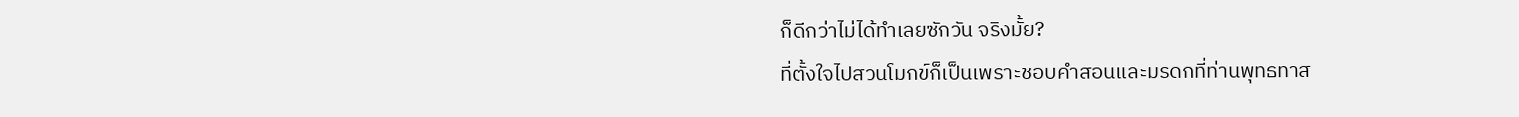ก็ดีกว่าไม่ได้ทำเลยซักวัน จริงมั้ย?
ที่ตั้งใจไปสวนโมกข์ก็เป็นเพราะชอบคำสอนและมรดกที่ท่านพุทธทาส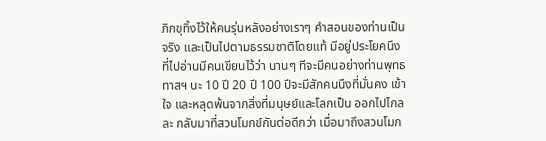ภิกขุทิ้งไว้ให้คนรุ่นหลังอย่างเราๆ คำสอนของท่านเป็นจริง และเป็นไปตามธรรมชาติโดยแท้ มีอยู่ประโยคนึงที่ไปอ่านมีคนเขียนไว้ว่า นานๆ ทีจะมีคนอย่างท่านพุทธทาสฯ นะ 10 ปี 20 ปี 100 ปีจะมีสักคนนึงที่มั่นคง เข้าใจ และหลุดพ้นจากสิ่งที่มนุษย์และโลกเป็น ออกไปไกลละ กลับมาที่สวนโมกข์กันต่อดีกว่า เมื่อมาถึงสวนโมก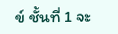ข์ ชั้นที่ 1 จะ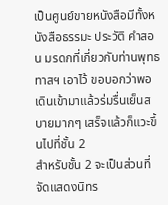เป็นศูนย์ขายหนังสือมีทั้งหนังสือธรรมะ ประวัติ คำสอน มรดกที่เกี่ยวกับท่านพุทธทาสฯ เอาไว้ ขอบอกว่าพอเดินเข้ามาแล้วร่มรื่นเย็นสบายมากๆ เสร็จแล้วก็แวะขึ้นไปที่ชั้น 2
สำหรับชั้น 2 จะเป็นส่วนที่จัดแสดงนิทร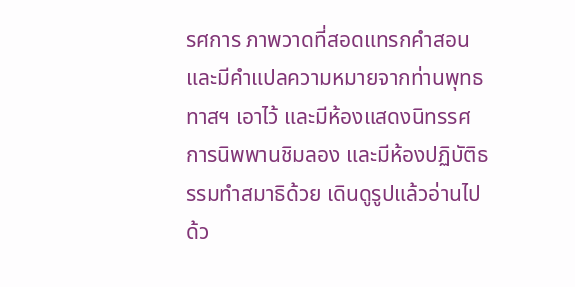รศการ ภาพวาดที่สอดแทรกคำสอนและมีคำแปลความหมายจากท่านพุทธทาสฯ เอาไว้ และมีห้องแสดงนิทรรศการนิพพานชิมลอง และมีห้องปฏิบัติธรรมทำสมาธิด้วย เดินดูรูปแล้วอ่านไปด้ว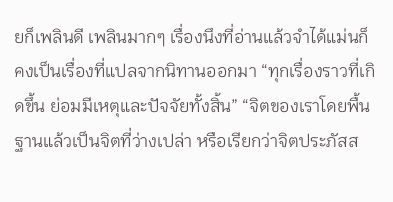ยก็เพลินดี เพลินมากๆ เรื่องนึงที่อ่านแล้วจำได้แม่นก็คงเป็นเรื่องที่แปลจากนิทานออกมา “ทุกเรื่องราวที่เกิดขึ้น ย่อมมีเหตุและปัจจัยทั้งสิ้น” “จิตของเราโดยพื้นฐานแล้วเป็นจิตที่ว่างเปล่า หรือเรียกว่าจิตประภัสส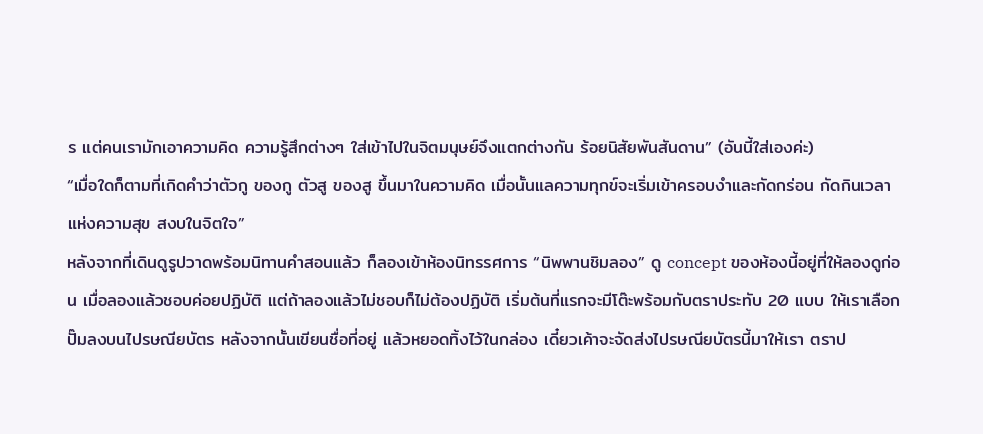ร แต่คนเรามักเอาความคิด ความรู้สึกต่างๆ ใส่เข้าไปในจิตมนุษย์จึงแตกต่างกัน ร้อยนิสัยพันสันดาน” (อันนี้ใส่เองค่ะ)
“เมื่อใดก็ตามที่เกิดคำว่าตัวกู ของกู ตัวสู ของสู ขึ้นมาในความคิด เมื่อนั้นแลความทุกข์จะเริ่มเข้าครอบงำและกัดกร่อน กัดกินเวลาแห่งความสุข สงบในจิตใจ”
หลังจากที่เดินดูรูปวาดพร้อมนิทานคำสอนแล้ว ก็ลองเข้าห้องนิทรรศการ “นิพพานชิมลอง” ดู concept ของห้องนี้อยู่ที่ให้ลองดูก่อน เมื่อลองแล้วชอบค่อยปฏิบัติ แต่ถ้าลองแล้วไม่ชอบก็ไม่ต้องปฏิบัติ เริ่มต้นที่แรกจะมีโต๊ะพร้อมกับตราประทับ 20 แบบ ให้เราเลือกปั๊มลงบนไปรษณียบัตร หลังจากนั้นเขียนชื่อที่อยู่ แล้วหยอดทิ้งไว้ในกล่อง เดี๋ยวเค้าจะจัดส่งไปรษณียบัตรนี้มาให้เรา ตราป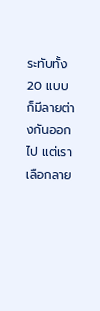ระทับทั้ง 20 แบบก็มีลายต่างกันออกไป แต่เราเลือกลาย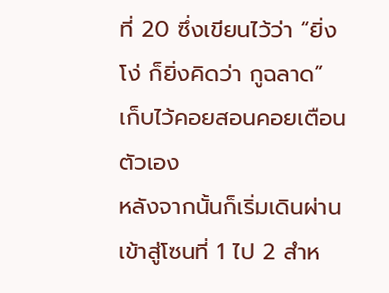ที่ 20 ซึ่งเขียนไว้ว่า “ยิ่งโง่ ก็ยิ่งคิดว่า กูฉลาด” เก็บไว้คอยสอนคอยเตือนตัวเอง
หลังจากนั้นก็เริ่มเดินผ่านเข้าสู่โซนที่ 1 ไป 2 สำห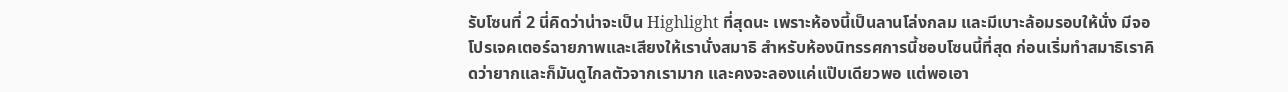รับโซนที่ 2 นี่คิดว่าน่าจะเป็น Highlight ที่สุดนะ เพราะห้องนี้เป็นลานโล่งกลม และมีเบาะล้อมรอบให้นั่ง มีจอโปรเจคเตอร์ฉายภาพและเสียงให้เรานั่งสมาธิ สำหรับห้องนิทรรศการนี้ชอบโซนนี้ที่สุด ก่อนเริ่มทำสมาธิเราคิดว่ายากและก็มันดูไกลตัวจากเรามาก และคงจะลองแค่แป๊บเดียวพอ แต่พอเอา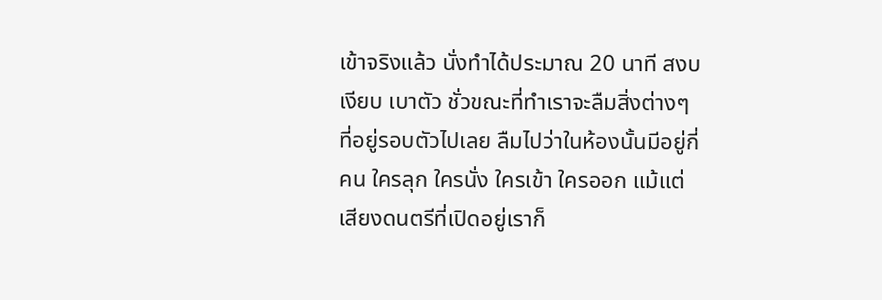เข้าจริงแล้ว นั่งทำได้ประมาณ 20 นาที สงบ เงียบ เบาตัว ชั่วขณะที่ทำเราจะลืมสิ่งต่างๆ ที่อยู่รอบตัวไปเลย ลืมไปว่าในห้องนั้นมีอยู่กี่คน ใครลุก ใครนั่ง ใครเข้า ใครออก แม้แต่เสียงดนตรีที่เปิดอยู่เราก็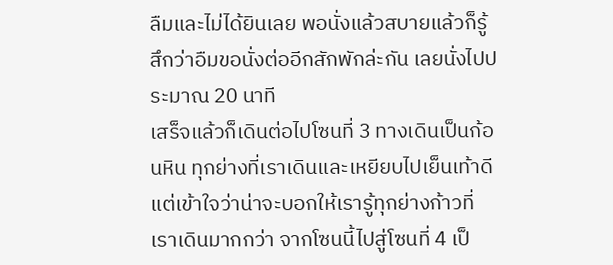ลืมและไม่ได้ยินเลย พอนั่งแล้วสบายแล้วก็รู้สึกว่าอืมขอนั่งต่ออีกสักพักล่ะกัน เลยนั่งไปประมาณ 20 นาที
เสร็จแล้วก็เดินต่อไปโซนที่ 3 ทางเดินเป็นก้อนหิน ทุกย่างที่เราเดินและเหยียบไปเย็นเท้าดี แต่เข้าใจว่าน่าจะบอกให้เรารู้ทุกย่างก้าวที่เราเดินมากกว่า จากโซนนี้ไปสู่โซนที่ 4 เป็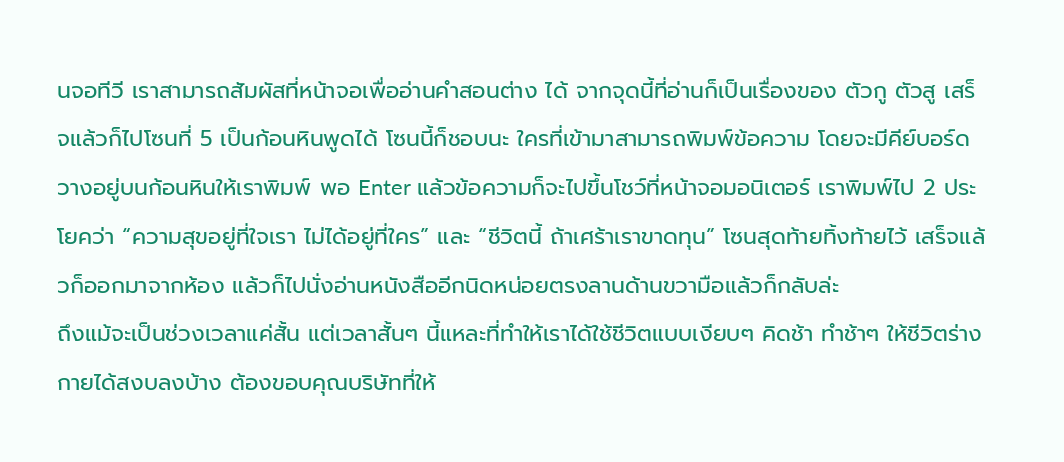นจอทีวี เราสามารถสัมผัสที่หน้าจอเพื่ออ่านคำสอนต่าง ได้ จากจุดนี้ที่อ่านก็เป็นเรื่องของ ตัวกู ตัวสู เสร็จแล้วก็ไปโซนที่ 5 เป็นก้อนหินพูดได้ โซนนี้ก็ชอบนะ ใครที่เข้ามาสามารถพิมพ์ข้อความ โดยจะมีคีย์บอร์ดวางอยู่บนก้อนหินให้เราพิมพ์ พอ Enter แล้วข้อความก็จะไปขึ้นโชว์ที่หน้าจอมอนิเตอร์ เราพิมพ์ไป 2 ประโยคว่า “ความสุขอยู่ที่ใจเรา ไม่ได้อยู่ที่ใคร” และ “ชีวิตนี้ ถ้าเศร้าเราขาดทุน” โซนสุดท้ายทิ้งท้ายไว้ เสร็จแล้วก็ออกมาจากห้อง แล้วก็ไปนั่งอ่านหนังสืออีกนิดหน่อยตรงลานด้านขวามือแล้วก็กลับล่ะ
ถึงแม้จะเป็นช่วงเวลาแค่สั้น แต่เวลาสั้นๆ นี้แหละที่ทำให้เราได้ใช้ชีวิตแบบเงียบๆ คิดช้า ทำช้าๆ ให้ชีวิตร่างกายได้สงบลงบ้าง ต้องขอบคุณบริษัทที่ให้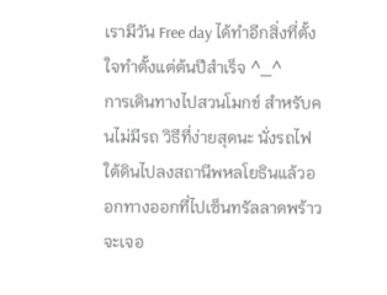เรามีวัน Free day ได้ทำอีกสิ่งที่ตั้งใจทำตั้งแต่ต้นปีสำเร็จ ^_^
การเดินทางไปสวนโมกข์ สำหรับคนไม่มีรถ วิธีที่ง่ายสุดนะ นั่งรถไฟใต้ดินไปลงสถานีพหลโยธินแล้วออกทางออกที่ไปเซ็นทรัลลาดพร้าว จะเจอ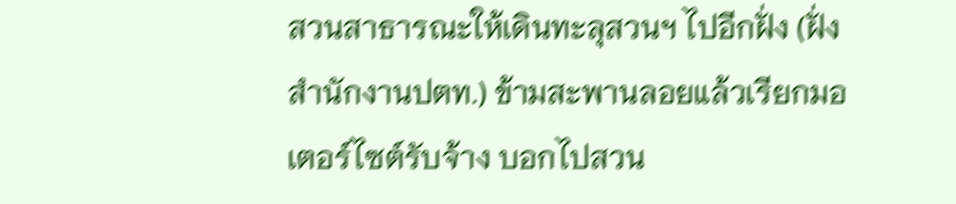สวนสาธารณะให้เดินทะลุสวนฯ ไปอีกฝั่ง (ฝั่งสำนักงานปตท.) ข้ามสะพานลอยแล้วเรียกมอเตอร์ไซต์รับจ้าง บอกไปสวน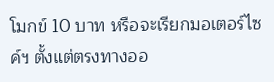โมกข์ 10 บาท หรือจะเรียกมอเตอร์ไซค์ฯ ตั้งแต่ตรงทางออ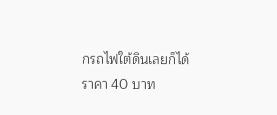กรถไฟใต้ดินเลยก็ได้ ราคา 40 บาท